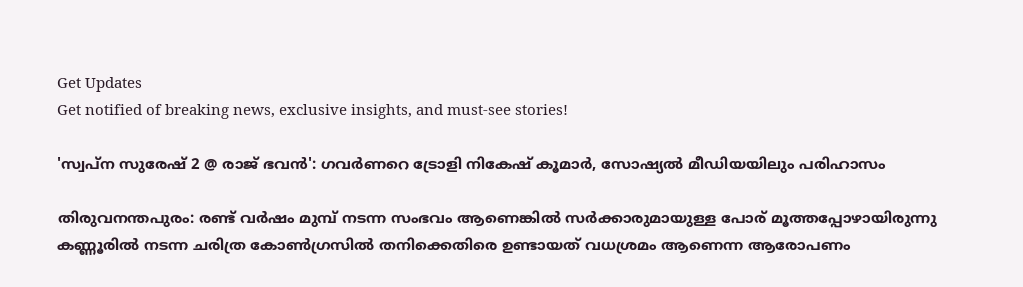Get Updates
Get notified of breaking news, exclusive insights, and must-see stories!

'സ്വപ്ന സുരേഷ് 2 @ രാജ് ഭവന്‍': ഗവർണറെ ട്രോളി നികേഷ് കൂമാർ, സോഷ്യല്‍ മീഡിയയിലും പരിഹാസം

തിരുവനന്തപുരം: രണ്ട് വർഷം മുമ്പ് നടന്ന സംഭവം ആണെങ്കില്‍ സർക്കാരുമായുള്ള പോര് മൂത്തപ്പോഴായിരുന്നു കണ്ണൂരില്‍ നടന്ന ചരിത്ര കോണ്‍ഗ്രസില്‍ തനിക്കെതിരെ ഉണ്ടായത് വധശ്രമം ആണെന്ന ആരോപണം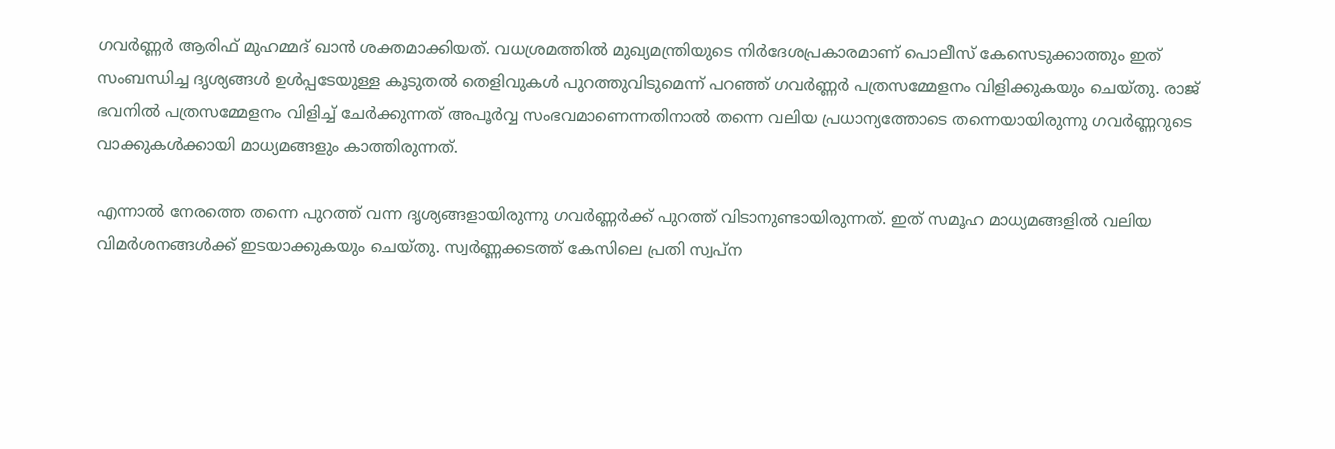ഗവർണ്ണർ ആരിഫ് മുഹമ്മദ് ഖാന്‍ ശക്തമാക്കിയത്. വധശ്രമത്തില്‍ മുഖ്യമന്ത്രിയുടെ നിർദേശപ്രകാരമാണ് പൊലീസ് കേസെടുക്കാത്തും ഇത് സംബന്ധിച്ച ദൃശ്യങ്ങള്‍ ഉള്‍പ്പടേയുള്ള കൂടുതല്‍ തെളിവുകള്‍ പുറത്തുവിടുമെന്ന് പറഞ്ഞ് ഗവർണ്ണർ പത്രസമ്മേളനം വിളിക്കുകയും ചെയ്തു. രാജ് ഭവനില്‍ പത്രസമ്മേളനം വിളിച്ച് ചേർക്കുന്നത് അപൂർവ്വ സംഭവമാണെന്നതിനാല്‍ തന്നെ വലിയ പ്രധാന്യത്തോടെ തന്നെയായിരുന്നു ഗവർണ്ണറുടെ വാക്കുകള്‍ക്കായി മാധ്യമങ്ങളും കാത്തിരുന്നത്.

എന്നാല്‍ നേരത്തെ തന്നെ പുറത്ത് വന്ന ദൃശ്യങ്ങളായിരുന്നു ഗവർണ്ണർക്ക് പുറത്ത് വിടാനുണ്ടായിരുന്നത്. ഇത് സമൂഹ മാധ്യമങ്ങളില്‍ വലിയ വിമർശനങ്ങള്‍ക്ക് ഇടയാക്കുകയും ചെയ്തു. സ്വർണ്ണക്കടത്ത് കേസിലെ പ്രതി സ്വപ്ന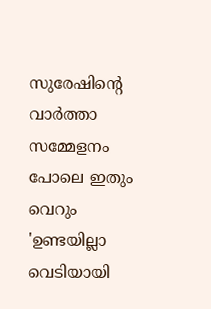സുരേഷിന്റെ വാർത്താ സമ്മേളനം പോലെ ഇതും വെറും 'ഉണ്ടയില്ലാ വെടിയായി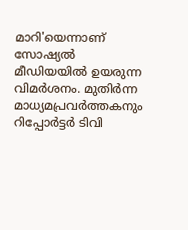മാറി'യെന്നാണ് സോഷ്യല്‍ മീഡിയയില്‍ ഉയരുന്ന വിമർശനം. മുതിർന്ന മാധ്യമപ്രവർത്തകനും റിപ്പോർട്ടർ ടിവി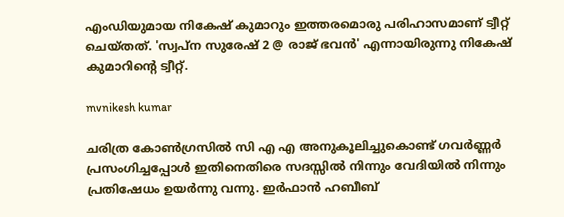എംഡിയുമായ നികേഷ് കുമാറും ഇത്തരമൊരു പരിഹാസമാണ് ട്വീറ്റ് ചെയ്തത്. 'സ്വപ്ന സുരേഷ് 2 @ രാജ് ഭവന്‍' എന്നായിരുന്നു നികേഷ് കുമാറിന്റെ ട്വീറ്റ്.

mvnikesh kumar

ചരിത്ര കോണ്‍ഗ്രസില്‍ സി എ എ അനുകൂലിച്ചുകൊണ്ട് ഗവർണ്ണർ പ്രസംഗിച്ചപ്പോള്‍ ഇതിനെതിരെ സദസ്സില്‍ നിന്നും വേദിയില്‍ നിന്നും പ്രതിഷേധം ഉയർന്നു വന്നു. ഇർഫാന്‍ ഹബീബ്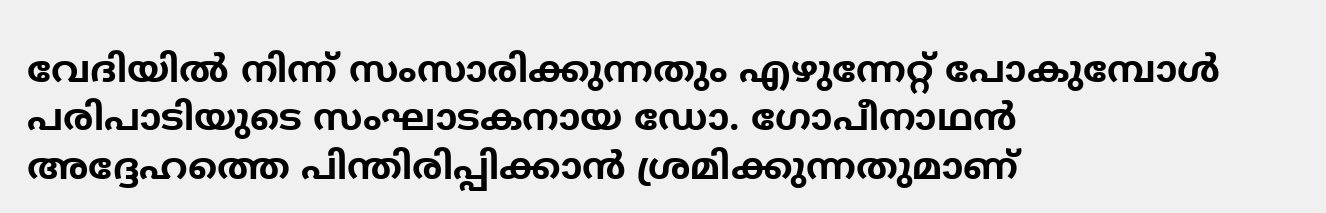വേദിയില്‍ നിന്ന് സംസാരിക്കുന്നതും എഴുന്നേറ്റ് പോകുമ്പോള്‍ പരിപാടിയുടെ സംഘാടകനായ ഡോ. ഗോപീനാഥന്‍ അദ്ദേഹത്തെ പിന്തിരിപ്പിക്കാന്‍ ശ്രമിക്കുന്നതുമാണ്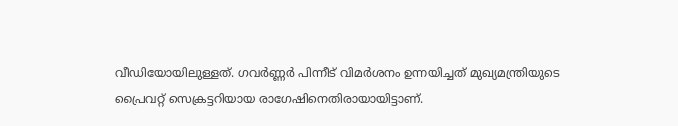വീഡിയോയിലുള്ളത്. ഗവർണ്ണർ പിന്നീട് വിമർശനം ഉന്നയിച്ചത് മുഖ്യമന്ത്രിയുടെ പ്രൈവറ്റ് സെക്രട്ടറിയായ രാഗേഷിനെതിരായായിട്ടാണ്.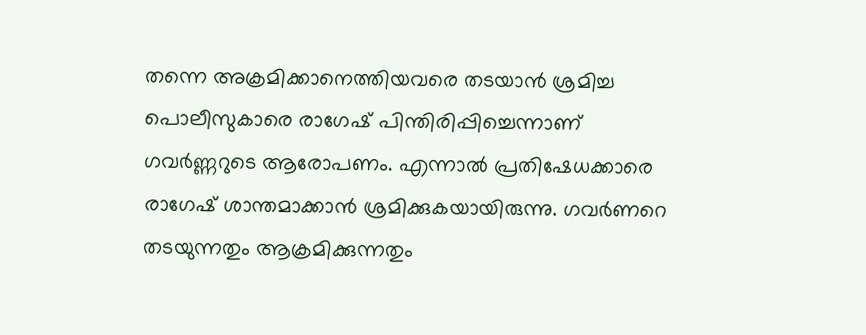തന്നെ അക്രമിക്കാനെത്തിയവരെ തടയാന്‍ ശ്രമിച്ച പൊലീസുകാരെ രാഗേഷ് പിന്തിരിപ്പിച്ചെന്നാണ് ഗവർണ്ണറുടെ ആരോപണം. എന്നാല്‍ പ്രതിഷേധക്കാരെ രാഗേഷ് ശാന്തമാക്കാന്‍ ശ്രമിക്കുകയായിരുന്നു. ഗവർണറെ തടയുന്നതും ആക്രമിക്കുന്നതും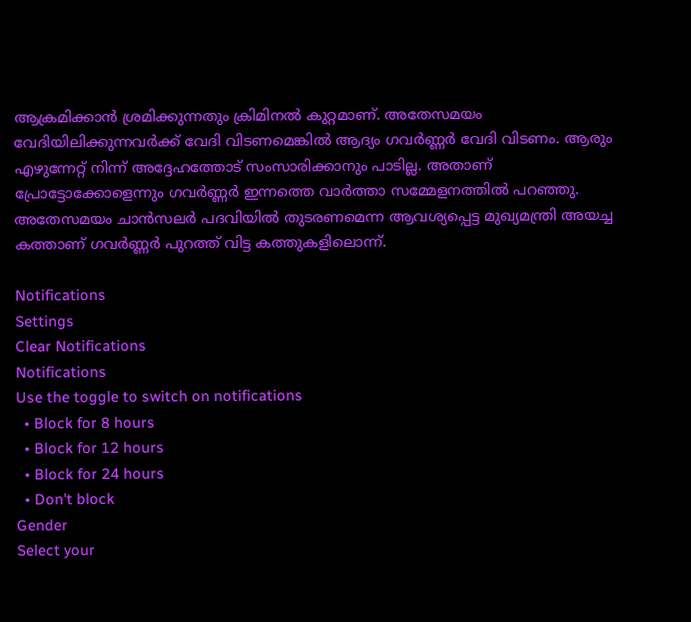ആക്രമിക്കാൻ ശ്രമിക്കുന്നതും ക്രിമിനൽ കുറ്റമാണ്. അതേസമയം വേദിയിലിക്കുന്നവർക്ക് വേദി വിടണമെങ്കില്‍ ആദ്യം ഗവർണ്ണർ വേദി വിടണം. ആരും എഴുന്നേറ്റ് നിന്ന് അദ്ദേഹത്തോട് സംസാരിക്കാനും പാടില്ല. അതാണ് പ്രോട്ടോക്കോളെന്നും ഗവർണ്ണർ ഇന്നത്തെ വാർത്താ സമ്മേളനത്തില്‍ പറഞ്ഞു. അതേസമയം ചാന്‍സലർ പദവിയില്‍ തുടരണമെന്ന ആവശ്യപ്പെട്ട മുഖ്യമന്ത്രി അയച്ച കത്താണ് ഗവർണ്ണർ പുറത്ത് വിട്ട കത്തുകളിലൊന്ന്.

Notifications
Settings
Clear Notifications
Notifications
Use the toggle to switch on notifications
  • Block for 8 hours
  • Block for 12 hours
  • Block for 24 hours
  • Don't block
Gender
Select your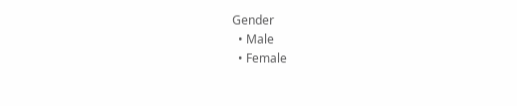Gender
  • Male
  • Female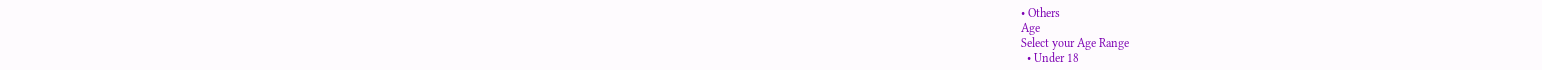• Others
Age
Select your Age Range
  • Under 18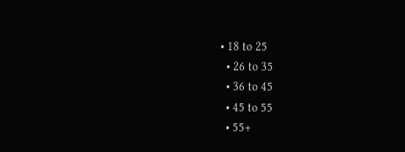• 18 to 25
  • 26 to 35
  • 36 to 45
  • 45 to 55
  • 55+